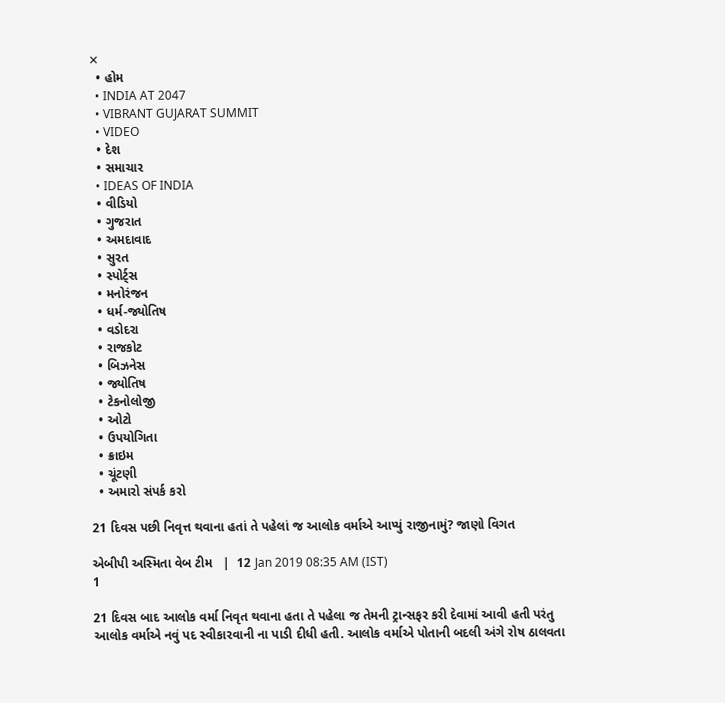✕
  • હોમ
  • INDIA AT 2047
  • VIBRANT GUJARAT SUMMIT
  • VIDEO
  • દેશ
  • સમાચાર
  • IDEAS OF INDIA
  • વીડિયો
  • ગુજરાત
  • અમદાવાદ
  • સુરત
  • સ્પોર્ટ્સ
  • મનોરંજન
  • ધર્મ-જ્યોતિષ
  • વડોદરા
  • રાજકોટ
  • બિઝનેસ
  • જ્યોતિષ
  • ટેકનોલોજી
  • ઓટો
  • ઉપયોગિતા
  • ક્રાઇમ
  • ચૂંટણી
  • અમારો સંપર્ક કરો

21 દિવસ પછી નિવૃત્ત થવાના હતાં તે પહેલાં જ આલોક વર્માએ આપ્યું રાજીનામું? જાણો વિગત

એબીપી અસ્મિતા વેબ ટીમ   |  12 Jan 2019 08:35 AM (IST)
1

21 દિવસ બાદ આલોક વર્મા નિવૃત થવાના હતા તે પહેલા જ તેમની ટ્રાન્સફર કરી દેવામાં આવી હતી પરંતુ આલોક વર્માએ નવું પદ સ્વીકારવાની ના પાડી દીધી હતી. આલોક વર્માએ પોતાની બદલી અંગે રોષ ઠાલવતા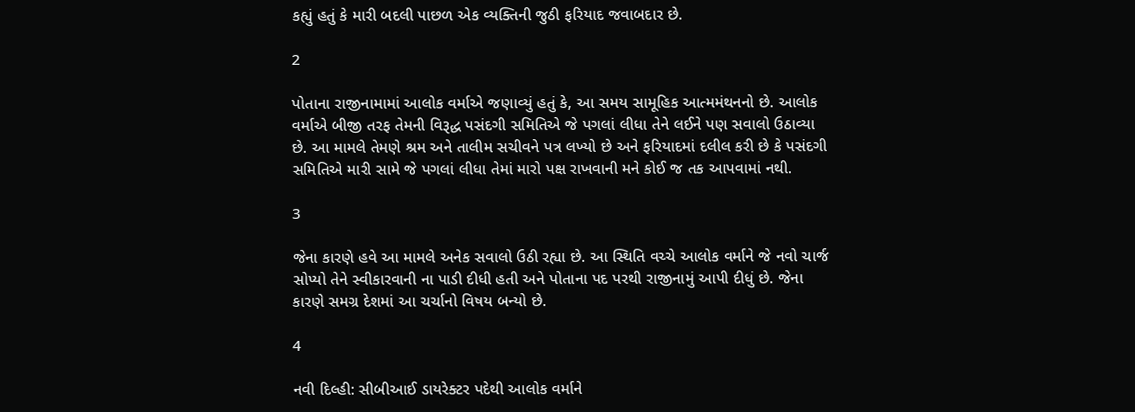કહ્યું હતું કે મારી બદલી પાછળ એક વ્યક્તિની જુઠી ફરિયાદ જવાબદાર છે.

2

પોતાના રાજીનામામાં આલોક વર્માએ જણાવ્યું હતું કે, આ સમય સામૂહિક આત્મમંથનનો છે. આલોક વર્માએ બીજી તરફ તેમની વિરૂદ્ધ પસંદગી સમિતિએ જે પગલાં લીધા તેને લઈને પણ સવાલો ઉઠાવ્યા છે. આ મામલે તેમણે શ્રમ અને તાલીમ સચીવને પત્ર લખ્યો છે અને ફરિયાદમાં દલીલ કરી છે કે પસંદગી સમિતિએ મારી સામે જે પગલાં લીધા તેમાં મારો પક્ષ રાખવાની મને કોઈ જ તક આપવામાં નથી.

3

જેના કારણે હવે આ મામલે અનેક સવાલો ઉઠી રહ્યા છે. આ સ્થિતિ વચ્ચે આલોક વર્માને જે નવો ચાર્જ સોપ્યો તેને સ્વીકારવાની ના પાડી દીધી હતી અને પોતાના પદ પરથી રાજીનામું આપી દીધું છે. જેના કારણે સમગ્ર દેશમાં આ ચર્ચાનો વિષય બન્યો છે.

4

નવી દિલ્હી: સીબીઆઈ ડાયરેક્ટર પદેથી આલોક વર્માને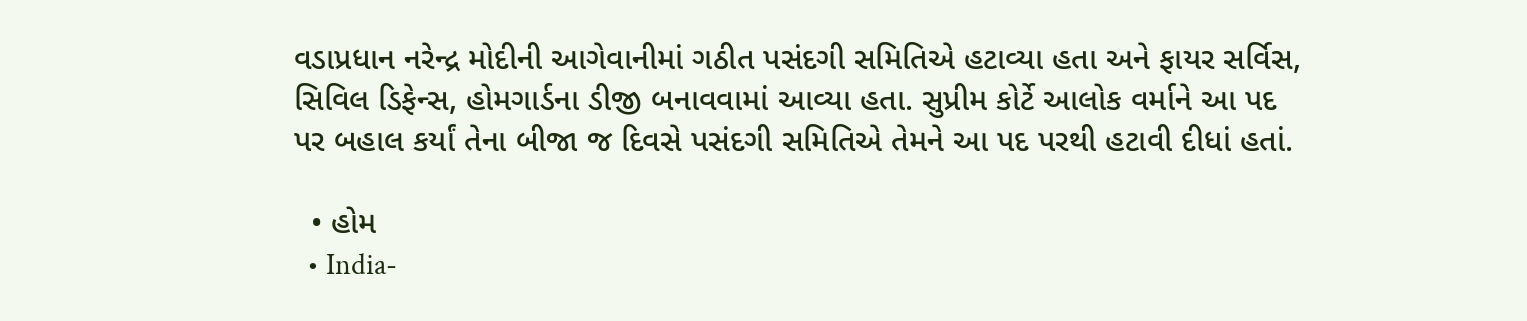વડાપ્રધાન નરેન્દ્ર મોદીની આગેવાનીમાં ગઠીત પસંદગી સમિતિએ હટાવ્યા હતા અને ફાયર સર્વિસ, સિવિલ ડિફેન્સ, હોમગાર્ડના ડીજી બનાવવામાં આવ્યા હતા. સુપ્રીમ કોર્ટે આલોક વર્માને આ પદ પર બહાલ કર્યાં તેના બીજા જ દિવસે પસંદગી સમિતિએ તેમને આ પદ પરથી હટાવી દીધાં હતાં.

  • હોમ
  • India-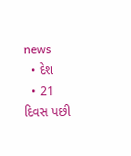news
  • દેશ
  • 21 દિવસ પછી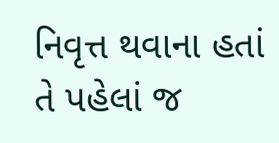નિવૃત્ત થવાના હતાં તે પહેલાં જ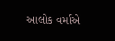આલોક વર્માએ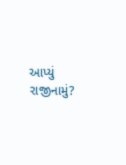આપ્યું રાજીનામું?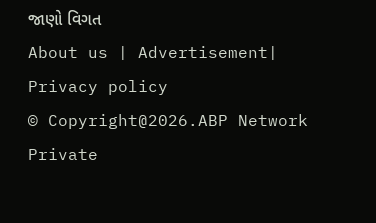જાણો વિગત
About us | Advertisement| Privacy policy
© Copyright@2026.ABP Network Private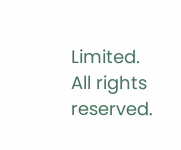Limited. All rights reserved.